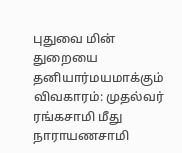புதுவை மின் துறையை தனியார்மயமாக்கும் விவகாரம்: முதல்வர் ரங்கசாமி மீது நாராயணசாமி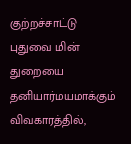குற்றச்சாட்டு
புதுவை மின் துறையை தனியார்மயமாக்கும் விவகாரத்தில்,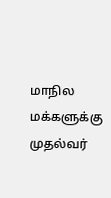மாநில மக்களுக்கு முதல்வர்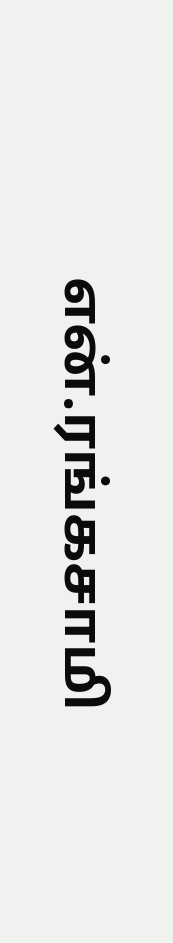என்.ரங்கசாமி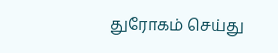துரோகம் செய்து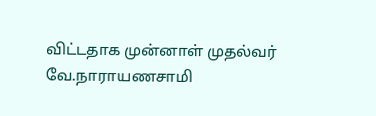விட்டதாக முன்னாள் முதல்வர் வே.நாராயணசாமி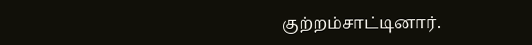குற்றம்சாட்டினார்.